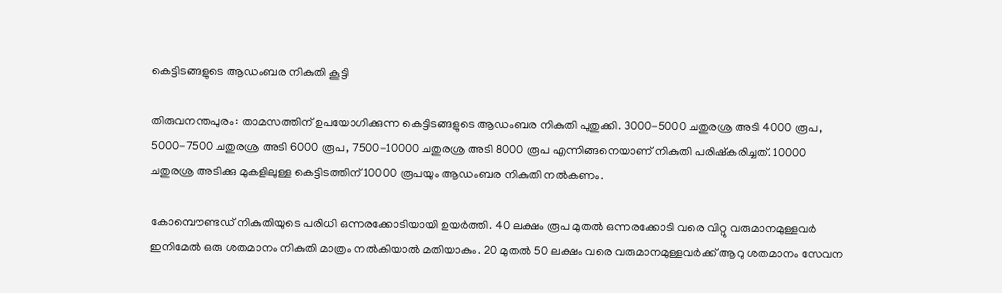കെട്ടിടങ്ങളുടെ ആഡംബര നികുതി കൂട്ടി

തിരുവനന്തപുരം: താമസത്തിന് ഉപയോഗിക്കുന്ന കെട്ടിടങ്ങളുടെ ആഡംബര നികുതി പുതുക്കി. 3000-5000 ചതുരശ്ര അടി 4000 രൂപ, 5000-7500 ചതുരശ്ര അടി 6000 രൂപ, 7500-10000 ചതുരശ്ര അടി 8000 രൂപ എന്നിങ്ങനെയാണ് നികുതി പരിഷ്കരിച്ചത്. 10000 ചതുരശ്ര അടിക്കു മുകളിലുള്ള കെട്ടിടത്തിന് 10000 രൂപയും ആഡംബര നികുതി നല്‍കണം.

കോമ്പൌണ്ടഡ് നികുതിയുടെ പരിധി ഒന്നരക്കോടിയായി ഉയര്‍ത്തി. 40 ലക്ഷം രൂപ മുതല്‍ ഒന്നരക്കോടി വരെ വിറ്റു വരുമാനമുള്ളവര്‍ ഇനിമേല്‍ ഒരു ശതമാനം നികുതി മാത്രം നല്‍കിയാല്‍ മതിയാകും. 20 മുതല്‍ 50 ലക്ഷം വരെ വരുമാനമുള്ളവര്‍ക്ക് ആറു ശതമാനം സേവന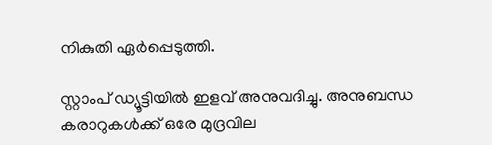നികുതി ഏര്‍പ്പെടുത്തി.

സ്റ്റാംപ് ഡ്യൂട്ടിയില്‍ ഇളവ് അനുവദിച്ചു. അനുബന്ധ കരാറുകള്‍ക്ക് ഒരേ മുദ്രവില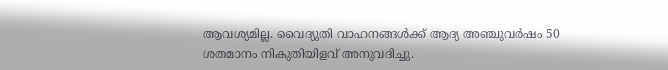ആവശ്യമില്ല. വൈദ്യുതി വാഹനങ്ങള്‍ക്ക് ആദ്യ അഞ്ചുവര്‍ഷം 50 ശതമാനം നികുതിയിളവ് അനുവദിച്ചു.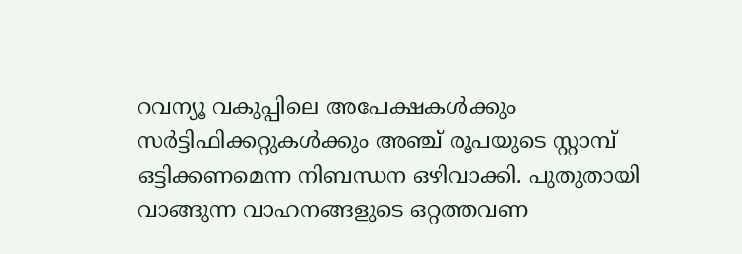റവന്യൂ വകുപ്പിലെ അപേക്ഷകള്‍ക്കും സര്‍ട്ടിഫിക്കറ്റുകള്‍ക്കും അഞ്ച് രൂപയുടെ സ്റ്റാമ്പ് ഒട്ടിക്കണമെന്ന നിബന്ധന ഒഴിവാക്കി. പുതുതായി വാങ്ങുന്ന വാഹനങ്ങളുടെ ഒറ്റത്തവണ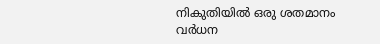നികുതിയില്‍ ഒരു ശതമാനം വര്‍ധന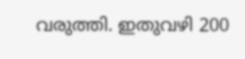വരുത്തി. ഇതുവഴി 200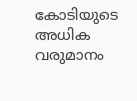കോടിയുടെ അധിക വരുമാനം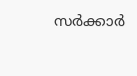സര്‍ക്കാര്‍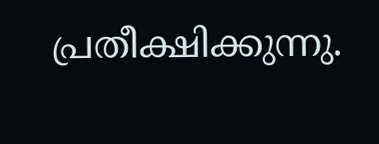പ്രതീക്ഷിക്കുന്നു.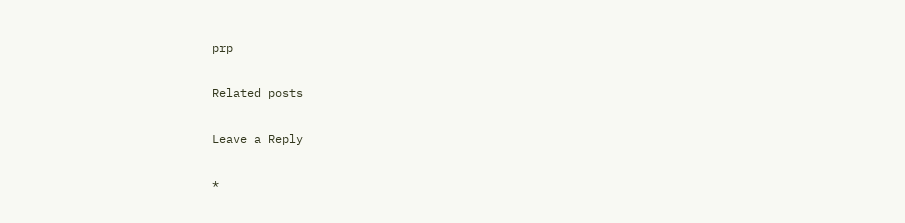prp

Related posts

Leave a Reply

*